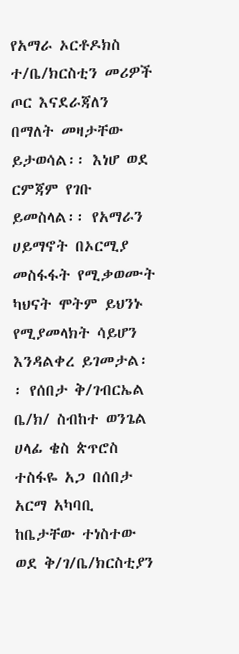የአማራ ኦርቶዶክስ ተ/ቤ/ክርስቲን መሪዎች ጦር እናደራጃለን በማለት መዛታቸው ይታወሳል፡፡ እነሆ ወደ ርምጃም የገቡ ይመስላል፡፡ የአማራን ሀይማኖት በኦርሚያ መስፋፋት የሚቃወሙት ካህናት ሞትም ይህንኑ የሚያመላክት ሳይሆን እንዳልቀረ ይገመታል፡፡ የሰበታ ቅ/ገብርኤል ቤ/ክ/ ስብከተ ወንጌል ሀላፊ ቄስ ጵጥሮስ ተስፋዬ አጋ በሰበታ አርማ አካባቢ ከቤታቸው ተነስተው ወደ ቅ/ገ/ቤ/ክርስቲያን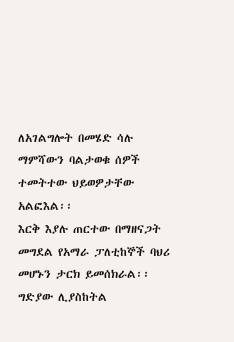ለአገልግሎት በመሄድ ሳሉ ማምሻውን ባልታወቁ ሰዎች ተመትተው ህይወዎታቸው አልፎእል፡፡
እርቅ እያሉ ጠርተው በማዘናጋት መግደል የአማራ ፓለቲከኞች ባህሪ መሆኑን ታርክ ይመሰክራል፡፡ ግድያው ሊያስከትል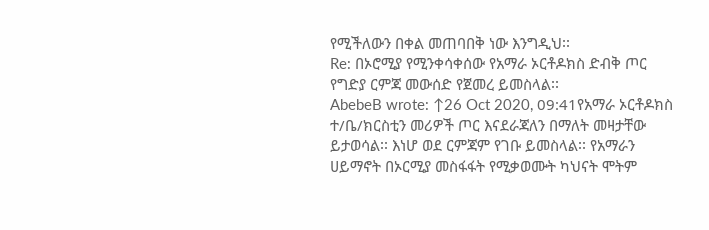የሚችለውን በቀል መጠባበቅ ነው እንግዲህ፡፡
Re: በኦሮሚያ የሚንቀሳቀሰው የአማራ ኦርቶዶክስ ድብቅ ጦር የግድያ ርምጃ መውሰድ የጀመረ ይመስላል፡፡
AbebeB wrote: ↑26 Oct 2020, 09:41የአማራ ኦርቶዶክስ ተ/ቤ/ክርስቲን መሪዎች ጦር እናደራጃለን በማለት መዛታቸው ይታወሳል፡፡ እነሆ ወደ ርምጃም የገቡ ይመስላል፡፡ የአማራን ሀይማኖት በኦርሚያ መስፋፋት የሚቃወሙት ካህናት ሞትም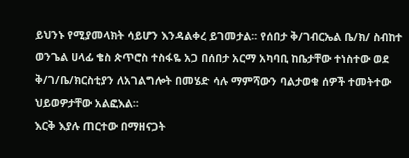ይህንኑ የሚያመላክት ሳይሆን እንዳልቀረ ይገመታል፡፡ የሰበታ ቅ/ገብርኤል ቤ/ክ/ ስብከተ ወንጌል ሀላፊ ቄስ ጵጥሮስ ተስፋዬ አጋ በሰበታ አርማ አካባቢ ከቤታቸው ተነስተው ወደ ቅ/ገ/ቤ/ክርስቲያን ለአገልግሎት በመሄድ ሳሉ ማምሻውን ባልታወቁ ሰዎች ተመትተው ህይወዎታቸው አልፎእል፡፡
እርቅ እያሉ ጠርተው በማዘናጋት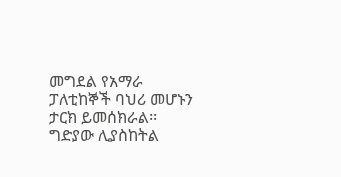መግደል የአማራ ፓለቲከኞች ባህሪ መሆኑን ታርክ ይመሰክራል፡፡ ግድያው ሊያስከትል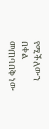የሚችለውን በቀል መጠባበቅ ነው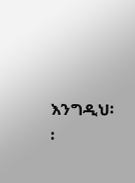እንግዲህ፡፡